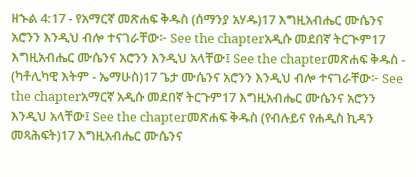ዘኍል 4:17 - የአማርኛ መጽሐፍ ቅዱስ (ሰማንያ አሃዱ)17 እግዚአብሔር ሙሴንና አሮንን እንዲህ ብሎ ተናገራቸው፦ See the chapterአዲሱ መደበኛ ትርጒም17 እግዚአብሔር ሙሴንና አሮንን እንዲህ አላቸው፤ See the chapterመጽሐፍ ቅዱስ - (ካቶሊካዊ እትም - ኤማሁስ)17 ጌታ ሙሴንና አሮንን እንዲህ ብሎ ተናገራቸው፦ See the chapterአማርኛ አዲሱ መደበኛ ትርጉም17 እግዚአብሔር ሙሴንና አሮንን እንዲህ አላቸው፤ See the chapterመጽሐፍ ቅዱስ (የብሉይና የሐዲስ ኪዳን መጻሕፍት)17 እግዚአብሔር ሙሴንና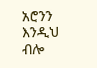አሮንን እንዲህ ብሎ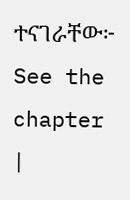ተናገራቸው፦ See the chapter |